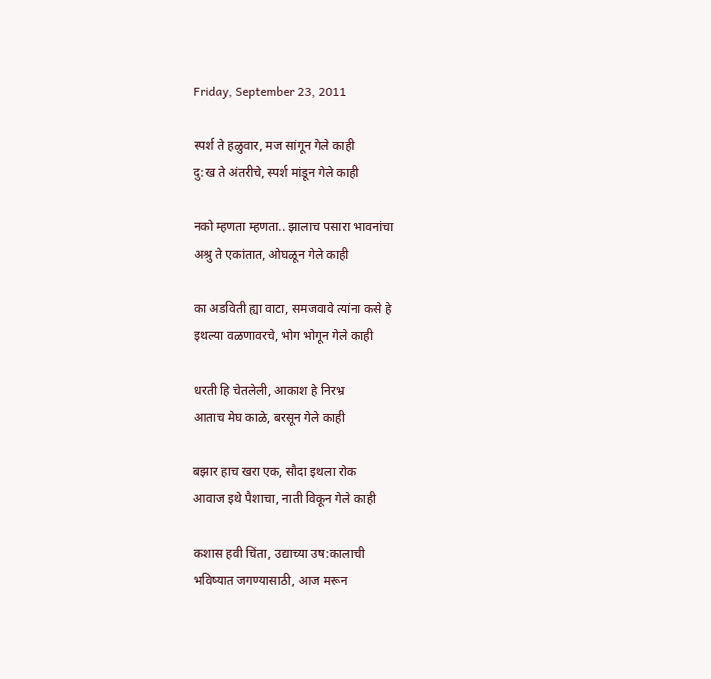Friday, September 23, 2011

स्पर्श ते हळुवार, मज सांगून गेले काही
दु:ख ते अंतरीचे, स्पर्श मांडून गेले काही

नको म्हणता म्हणता.. झालाच पसारा भावनांचा
अश्रु ते एकांतात, ओघळून गेले काही

का अडविती ह्या वाटा, समजवावे त्यांना कसे हे
इथल्या वळणावरचे, भोग भोगून गेले काही

धरती हि चेतलेली, आकाश हे निरभ्र
आताच मेघ काळे, बरसून गेले काही

बझार हाच खरा एक, सौदा इथला रोक
आवाज इथे पैशाचा, नाती विकून गेले काही

कशास हवी चिंता, उद्याच्या उष:कालाची
भविष्यात जगण्यासाठी, आज मरून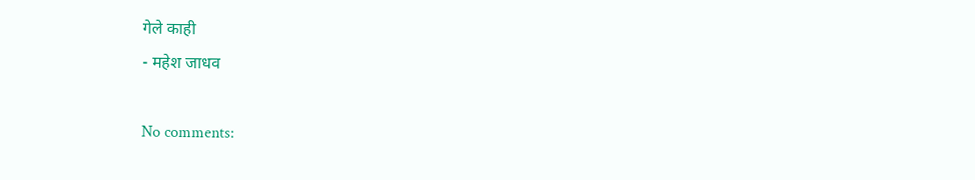गेले काही
- महेश जाधव

No comments: